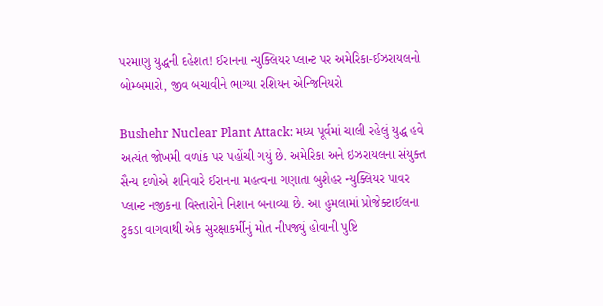પરમાણુ યુદ્ધની દહેશત! ઈરાનના ન્યુક્લિયર પ્લાન્ટ પર અમેરિકા-ઈઝરાયલનો બોમ્બમારો, જીવ બચાવીને ભાગ્યા રશિયન એન્જિનિયરો

Bushehr Nuclear Plant Attack: મધ્ય પૂર્વમાં ચાલી રહેલું યુદ્ધ હવે અત્યંત જોખમી વળાંક પર પહોંચી ગયું છે. અમેરિકા અને ઇઝરાયલના સંયુક્ત સૈન્ય દળોએ શનિવારે ઈરાનના મહત્વના ગણાતા બુશેહર ન્યુક્લિયર પાવર પ્લાન્ટ નજીકના વિસ્તારોને નિશાન બનાવ્યા છે. આ હુમલામાં પ્રોજેક્ટાઈલના ટુકડા વાગવાથી એક સુરક્ષાકર્મીનું મોત નીપજ્યું હોવાની પુષ્ટિ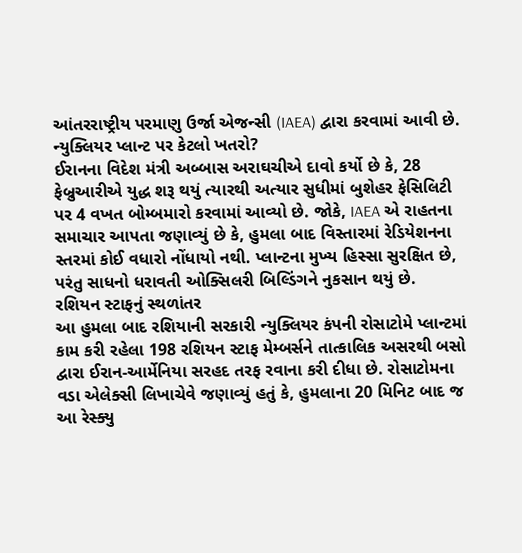આંતરરાષ્ટ્રીય પરમાણુ ઉર્જા એજન્સી (IAEA) દ્વારા કરવામાં આવી છે.
ન્યુક્લિયર પ્લાન્ટ પર કેટલો ખતરો?
ઈરાનના વિદેશ મંત્રી અબ્બાસ અરાઘચીએ દાવો કર્યો છે કે, 28 ફેબ્રુઆરીએ યુદ્ધ શરૂ થયું ત્યારથી અત્યાર સુધીમાં બુશેહર ફેસિલિટી પર 4 વખત બોમ્બમારો કરવામાં આવ્યો છે. જોકે, IAEA એ રાહતના સમાચાર આપતા જણાવ્યું છે કે, હુમલા બાદ વિસ્તારમાં રેડિયેશનના સ્તરમાં કોઈ વધારો નોંધાયો નથી. પ્લાન્ટના મુખ્ય હિસ્સા સુરક્ષિત છે, પરંતુ સાધનો ધરાવતી ઓક્સિલરી બિલ્ડિંગને નુકસાન થયું છે.
રશિયન સ્ટાફનું સ્થળાંતર
આ હુમલા બાદ રશિયાની સરકારી ન્યુક્લિયર કંપની રોસાટોમે પ્લાન્ટમાં કામ કરી રહેલા 198 રશિયન સ્ટાફ મેમ્બર્સને તાત્કાલિક અસરથી બસો દ્વારા ઈરાન-આર્મેનિયા સરહદ તરફ રવાના કરી દીધા છે. રોસાટોમના વડા એલેક્સી લિખાચેવે જણાવ્યું હતું કે, હુમલાના 20 મિનિટ બાદ જ આ રેસ્ક્યુ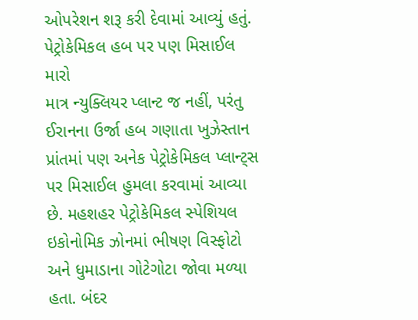ઓપરેશન શરૂ કરી દેવામાં આવ્યું હતું.
પેટ્રોકેમિકલ હબ પર પણ મિસાઈલ મારો
માત્ર ન્યુક્લિયર પ્લાન્ટ જ નહીં, પરંતુ ઈરાનના ઉર્જા હબ ગણાતા ખુઝેસ્તાન પ્રાંતમાં પણ અનેક પેટ્રોકેમિકલ પ્લાન્ટ્સ પર મિસાઈલ હુમલા કરવામાં આવ્યા છે. મહશહર પેટ્રોકેમિકલ સ્પેશિયલ ઇકોનોમિક ઝોનમાં ભીષણ વિસ્ફોટો અને ધુમાડાના ગોટેગોટા જોવા મળ્યા હતા. બંદર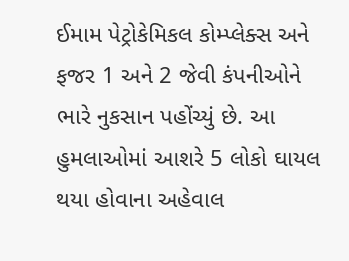ઈમામ પેટ્રોકેમિકલ કોમ્પ્લેક્સ અને ફજર 1 અને 2 જેવી કંપનીઓને ભારે નુકસાન પહોંચ્યું છે. આ હુમલાઓમાં આશરે 5 લોકો ઘાયલ થયા હોવાના અહેવાલ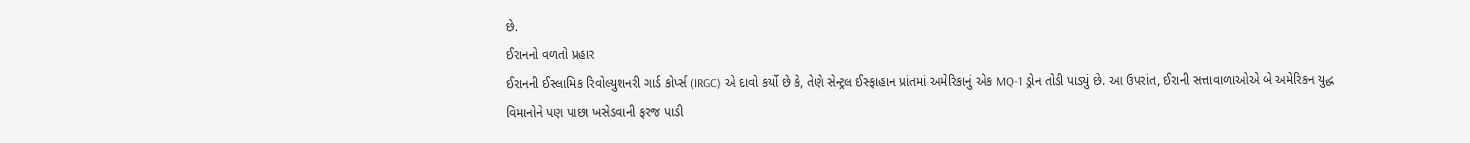છે.
ઈરાનનો વળતો પ્રહાર
ઈરાનની ઈસ્લામિક રિવોલ્યુશનરી ગાર્ડ કોર્પ્સ (IRGC) એ દાવો કર્યો છે કે, તેણે સેન્ટ્રલ ઈસ્ફાહાન પ્રાંતમાં અમેરિકાનું એક MQ-1 ડ્રોન તોડી પાડ્યું છે. આ ઉપરાંત, ઈરાની સત્તાવાળાઓએ બે અમેરિકન યુદ્ધ વિમાનોને પણ પાછા ખસેડવાની ફરજ પાડી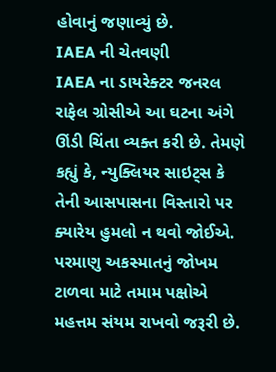હોવાનું જણાવ્યું છે.
IAEA ની ચેતવણી
IAEA ના ડાયરેક્ટર જનરલ રાફેલ ગ્રોસીએ આ ઘટના અંગે ઊંડી ચિંતા વ્યક્ત કરી છે. તેમણે કહ્યું કે, ન્યુક્લિયર સાઇટ્સ કે તેની આસપાસના વિસ્તારો પર ક્યારેય હુમલો ન થવો જોઈએ. પરમાણુ અકસ્માતનું જોખમ ટાળવા માટે તમામ પક્ષોએ મહત્તમ સંયમ રાખવો જરૂરી છે.